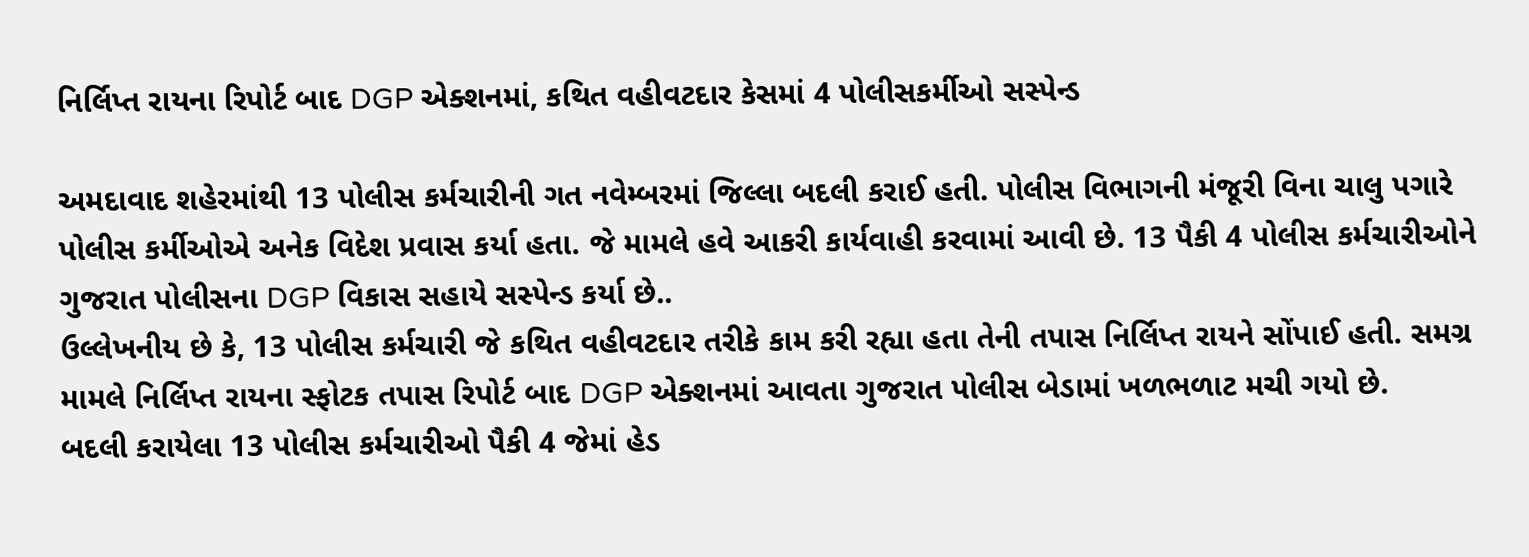નિર્લિપ્ત રાયના રિપોર્ટ બાદ DGP એક્શનમાં, કથિત વહીવટદાર કેસમાં 4 પોલીસકર્મીઓ સસ્પેન્ડ

અમદાવાદ શહેરમાંથી 13 પોલીસ કર્મચારીની ગત નવેમ્બરમાં જિલ્લા બદલી કરાઈ હતી. પોલીસ વિભાગની મંજૂરી વિના ચાલુ પગારે પોલીસ કર્મીઓએ અનેક વિદેશ પ્રવાસ કર્યા હતા. જે મામલે હવે આકરી કાર્યવાહી કરવામાં આવી છે. 13 પૈકી 4 પોલીસ કર્મચારીઓને ગુજરાત પોલીસના DGP વિકાસ સહાયે સસ્પેન્ડ કર્યા છે..
ઉલ્લેખનીય છે કે, 13 પોલીસ કર્મચારી જે કથિત વહીવટદાર તરીકે કામ કરી રહ્યા હતા તેની તપાસ નિર્લિપ્ત રાયને સોંપાઈ હતી. સમગ્ર મામલે નિર્લિપ્ત રાયના સ્ફોટક તપાસ રિપોર્ટ બાદ DGP એક્શનમાં આવતા ગુજરાત પોલીસ બેડામાં ખળભળાટ મચી ગયો છે.
બદલી કરાયેલા 13 પોલીસ કર્મચારીઓ પૈકી 4 જેમાં હેડ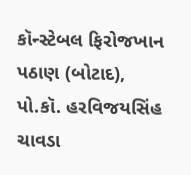કૉન્સ્ટેબલ ફિરોજખાન પઠાણ (બોટાદ), પો.કૉ. હરવિજયસિંહ ચાવડા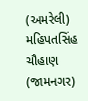(અમરેલી) મહિપતસિંહ ચૌહાણ (જામનગર)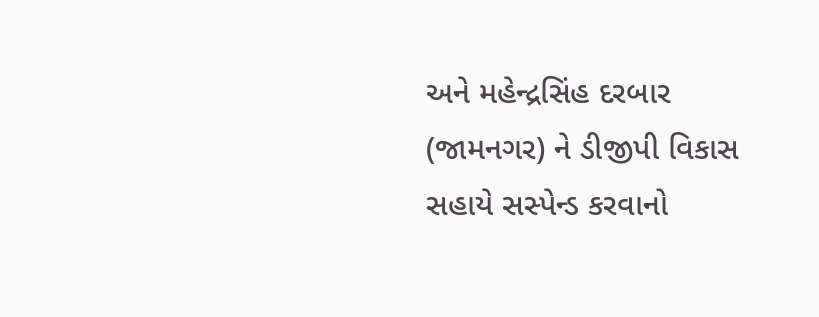અને મહેન્દ્રસિંહ દરબાર (જામનગર) ને ડીજીપી વિકાસ સહાયે સસ્પેન્ડ કરવાનો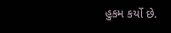હુકમ કર્યો છે.